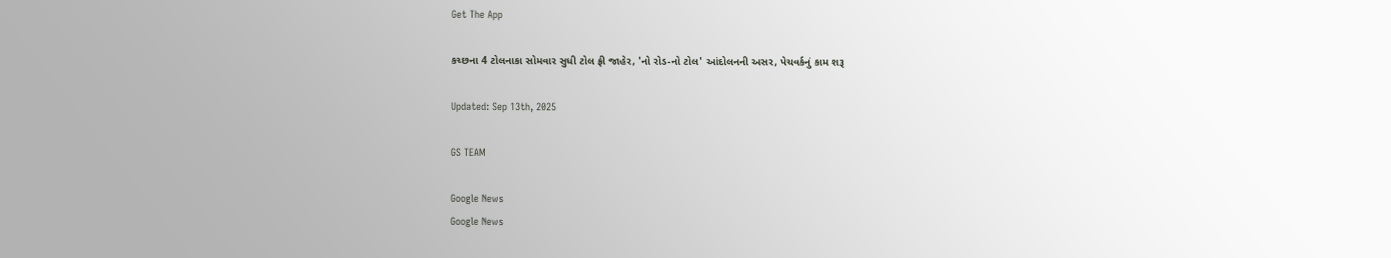Get The App

કચ્છના 4 ટોલનાકા સોમવાર સુધી ટોલ ફ્રી જાહેર, 'નો રોડ-નો ટોલ' આંદોલનની અસર, પેચવર્કનું કામ શરૂ

Updated: Sep 13th, 2025

GS TEAM

Google News
Google News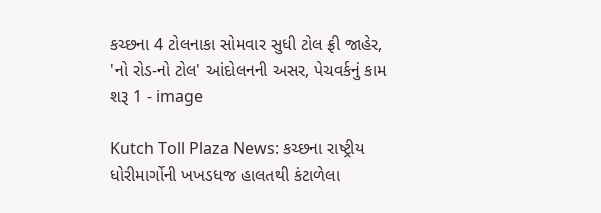કચ્છના 4 ટોલનાકા સોમવાર સુધી ટોલ ફ્રી જાહેર, 'નો રોડ-નો ટોલ' આંદોલનની અસર, પેચવર્કનું કામ શરૂ 1 - image

Kutch Toll Plaza News: કચ્છના રાષ્ટ્રીય ધોરીમાર્ગોની ખખડધજ હાલતથી કંટાળેલા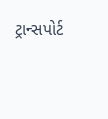ટ્રાન્સપોર્ટ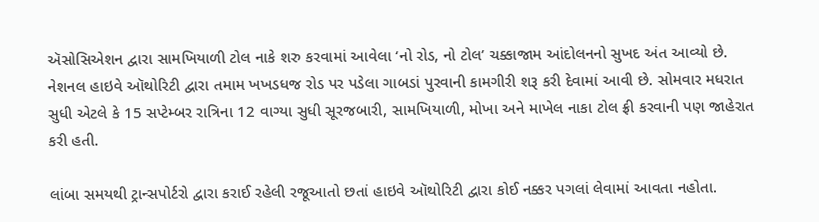ઍસોસિએશન દ્વારા સામખિયાળી ટોલ નાકે શરુ કરવામાં આવેલા ‘નો રોડ, નો ટોલ’ ચક્કાજામ આંદોલનનો સુખદ અંત આવ્યો છે. નેશનલ હાઇવે ઑથોરિટી દ્વારા તમામ ખખડધજ રોડ પર પડેલા ગાબડાં પુરવાની કામગીરી શરૂ કરી દેવામાં આવી છે. સોમવાર મધરાત સુધી એટલે કે 15 સપ્ટેમ્બર રાત્રિના 12 વાગ્યા સુધી સૂરજબારી, સામખિયાળી, મોખા અને માખેલ નાકા ટોલ ફ્રી કરવાની પણ જાહેરાત કરી હતી.

લાંબા સમયથી ટ્રાન્સપોર્ટરો દ્વારા કરાઈ રહેલી રજૂઆતો છતાં હાઇવે ઑથોરિટી દ્વારા કોઈ નક્કર પગલાં લેવામાં આવતા નહોતા.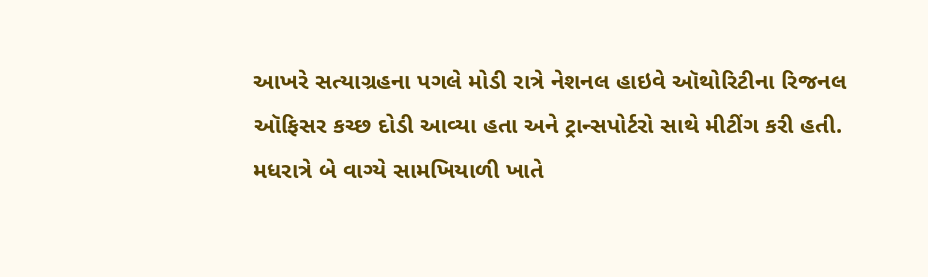આખરે સત્યાગ્રહના પગલે મોડી રાત્રે નેશનલ હાઇવે ઑથોરિટીના રિજનલ ઑફિસર કચ્છ દોડી આવ્યા હતા અને ટ્રાન્સપોર્ટરો સાથે મીટીંગ કરી હતી. મધરાત્રે બે વાગ્યે સામખિયાળી ખાતે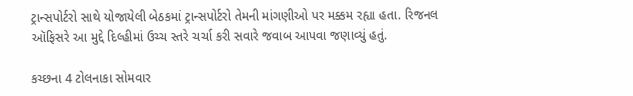ટ્રાન્સપોર્ટરો સાથે યોજાયેલી બેઠકમાં ટ્રાન્સપોર્ટરો તેમની માંગણીઓ પર મક્કમ રહ્યા હતા. રિજનલ ઑફિસરે આ મુદ્દે દિલ્હીમાં ઉચ્ચ સ્તરે ચર્ચા કરી સવારે જવાબ આપવા જણાવ્યું હતું.

કચ્છના 4 ટોલનાકા સોમવાર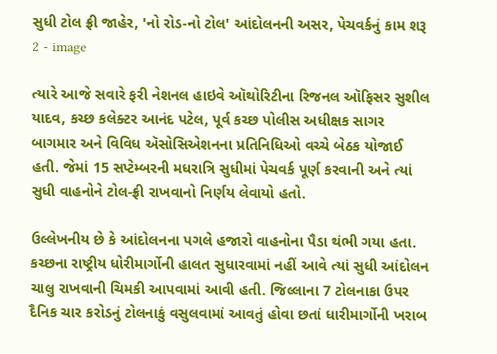સુધી ટોલ ફ્રી જાહેર, 'નો રોડ-નો ટોલ' આંદોલનની અસર, પેચવર્કનું કામ શરૂ 2 - image

ત્યારે આજે સવારે ફરી નેશનલ હાઇવે ઑથોરિટીના રિજનલ ઑફિસર સુશીલ યાદવ, કચ્છ કલેક્ટર આનંદ પટેલ, પૂર્વ કચ્છ પોલીસ અધીક્ષક સાગર બાગમાર અને વિવિધ ઍસોસિએશનના પ્રતિનિધિઓ વચ્ચે બેઠક યોજાઈ હતી. જેમાં 15 સપ્ટેમ્બરની મધરાત્રિ સુધીમાં પેચવર્ક પૂર્ણ કરવાની અને ત્યાં સુધી વાહનોને ટોલ-ફ્રી રાખવાનો નિર્ણય લેવાયો હતો.

ઉલ્લેખનીય છે કે આંદોલનના પગલે હજારો વાહનોના પૈડા થંભી ગયા હતા. કચ્છના રાષ્ટ્રીય ધોરીમાર્ગોની હાલત સુધારવામાં નહીં આવે ત્યાં સુધી આંદોલન ચાલુ રાખવાની ચિમકી આપવામાં આવી હતી. જિલ્લાના 7 ટોલનાકા ઉપર દૈનિક ચાર કરોડનું ટોલનાકું વસુલવામાં આવતું હોવા છતાં ધારીમાર્ગોની ખરાબ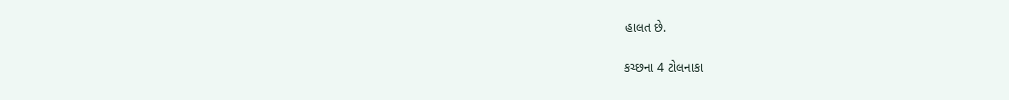હાલત છે.

કચ્છના 4 ટોલનાકા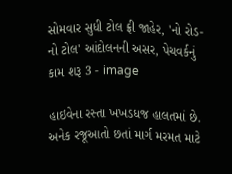સોમવાર સુધી ટોલ ફ્રી જાહેર, 'નો રોડ-નો ટોલ' આંદોલનની અસર, પેચવર્કનું કામ શરૂ 3 - image

હાઇવેના રસ્તા ખખડધજ હાલતમાં છે. અનેક રજૂઆતો છતાં માર્ગ મરમત માટે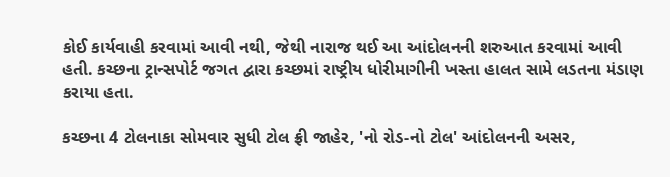કોઈ કાર્યવાહી કરવામાં આવી નથી, જેથી નારાજ થઈ આ આંદોલનની શરુઆત કરવામાં આવી હતી. કચ્છના ટ્રાન્સપોર્ટ જગત દ્વારા કચ્છમાં રાષ્ટ્રીય ધોરીમાગીની ખસ્તા હાલત સામે લડતના મંડાણ કરાયા હતા.

કચ્છના 4 ટોલનાકા સોમવાર સુધી ટોલ ફ્રી જાહેર, 'નો રોડ-નો ટોલ' આંદોલનની અસર,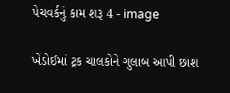પેચવર્કનું કામ શરૂ 4 - image

ખેડોઈમાં ટ્રક ચાલકોને ગુલાબ આપી છાશ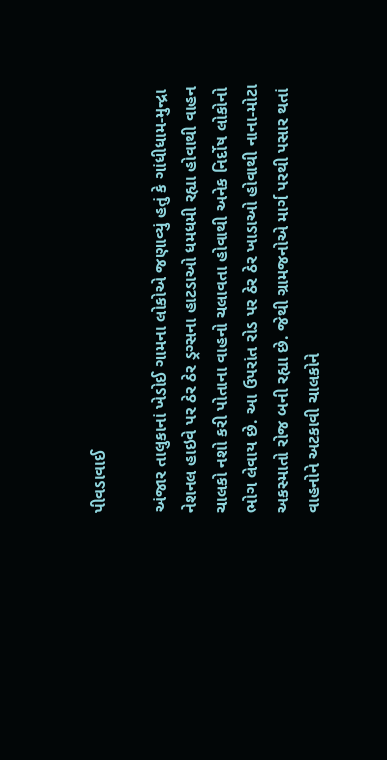પીવડાવાઈ

અંજાર તાલુકાનાં ખેડોઈ ગામના લોકોએ જણાવ્યું હતું કે ગાંધીધામ-મુન્દ્રા નેશનલ હાઇવે પર ઠેર ઠેર ડ્રગ્સના હાટડાઓ ધમધમી રહ્યા હોવાથી વાહન ચાલકો નશો કરી પોતાના વાહનો ચલાવતા હોવાથી અનેક નિર્દોષ લોકોનો ભોગ લેવાય છે. આ ઉપરાંત રોડ પર ઠેર ઠેર ખાડાઓ હોવાથી નાના-મોટા અકસ્માતો રોજ બની રહ્યા છે. જેથી ગ્રામજનોએ માર્ગ પરથી પસાર થતાં વાહનોને અટકાવી ચાલકોને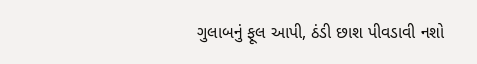ગુલાબનું ફૂલ આપી, ઠંડી છાશ પીવડાવી નશો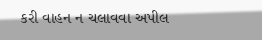કરી વાહન ન ચલાવવા અપીલ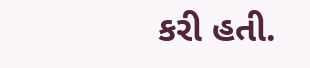કરી હતી.